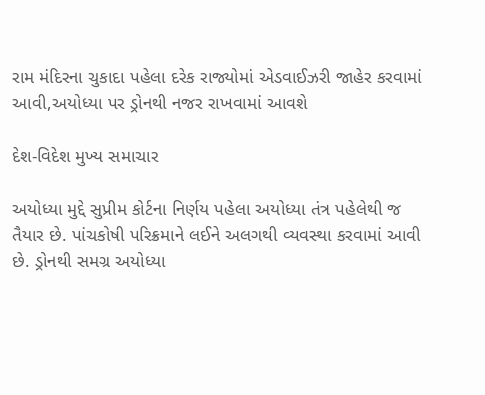રામ મંદિરના ચુકાદા પહેલા દરેક રાજ્યોમાં એડવાઈઝરી જાહેર કરવામાં આવી,અયોધ્યા પર ડ્રોનથી નજર રાખવામાં આવશે

દેશ-વિદેશ મુખ્ય સમાચાર

અયોધ્યા મુદ્દે સુપ્રીમ કોર્ટના નિર્ણય પહેલા અયોધ્યા તંત્ર પહેલેથી જ તૈયાર છે. પાંચકોષી પરિક્રમાને લઈને અલગથી વ્યવસ્થા કરવામાં આવી છે. ડ્રોનથી સમગ્ર અયોધ્યા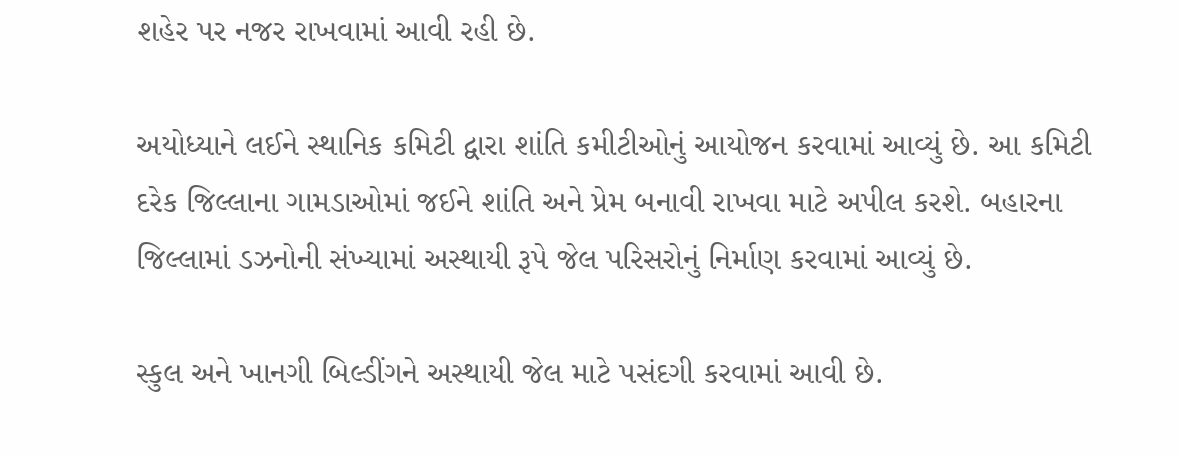શહેર પર નજર રાખવામાં આવી રહી છે.

અયોધ્યાને લઈને સ્થાનિક કમિટી દ્વારા શાંતિ કમીટીઓનું આયોજન કરવામાં આવ્યું છે. આ કમિટી દરેક જિલ્લાના ગામડાઓમાં જઈને શાંતિ અને પ્રેમ બનાવી રાખવા માટે અપીલ કરશે. બહારના જિલ્લામાં ડઝનોની સંખ્યામાં અસ્થાયી રૂપે જેલ પરિસરોનું નિર્માણ કરવામાં આવ્યું છે.

સ્કુલ અને ખાનગી બિલ્ડીંગને અસ્થાયી જેલ માટે પસંદગી કરવામાં આવી છે.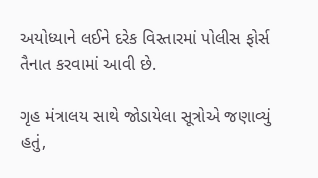અયોધ્યાને લઈને દરેક વિસ્તારમાં પોલીસ ફોર્સ તૈનાત કરવામાં આવી છે.

ગૃહ મંત્રાલય સાથે જોડાયેલા સૂત્રોએ જણાવ્યું હતું,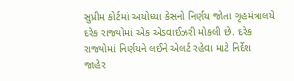સુપ્રીમ કોર્ટમાં અયોધ્યા કેસનો નિર્ણય જોતા ગૃહમંત્રાલયે દરેક રાજ્યોમાં એક એડવાઈઝરી મોકલી છે. દરેક રાજ્યોમાં નિર્ણયને લઈને એલર્ટ રહેવા માટે નિર્દેશ જાહેર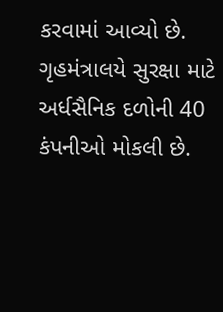કરવામાં આવ્યો છે. ગૃહમંત્રાલયે સુરક્ષા માટે અર્ધસૈનિક દળોની 40 કંપનીઓ મોકલી છે.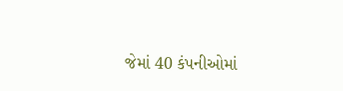જેમાં 40 કંપનીઓમાં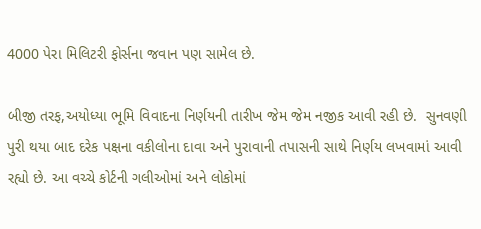4000 પેરા મિલિટરી ફોર્સના જવાન પણ સામેલ છે.

બીજી તરફ,અયોધ્યા ભૂમિ વિવાદના નિર્ણયની તારીખ જેમ જેમ નજીક આવી રહી છે.  સુનવણી પુરી થયા બાદ દરેક પક્ષના વકીલોના દાવા અને પુરાવાની તપાસની સાથે નિર્ણય લખવામાં આવી રહ્યો છે. આ વચ્ચે કોર્ટની ગલીઓમાં અને લોકોમાં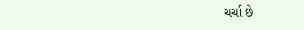ચર્ચા છે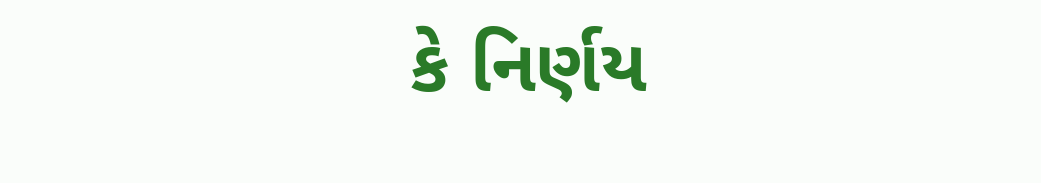કે નિર્ણય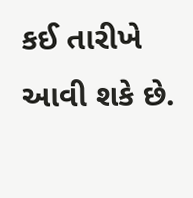કઈ તારીખે આવી શકે છે.